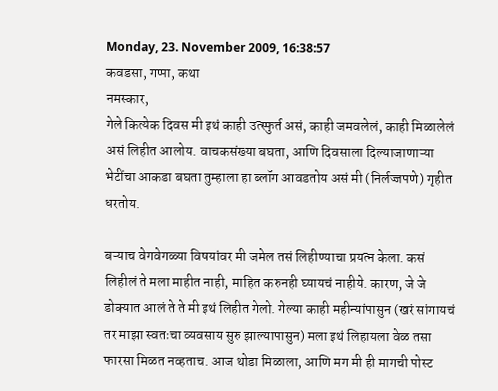Monday, 23. November 2009, 16:38:57
कवडसा, गप्पा, कथा
नमस्कार,
गेले कित्येक दिवस मी इथं काही उत्स्फुर्त असं, काही जमवलेलं, काही मिळालेलं असं लिहीत आलोय. वाचकसंख्या बघता, आणि दिवसाला दिल्याजाणाऱ्या भेटींचा आकडा बघता तुम्हाला हा ब्लॉग आवडतोय असं मी (निर्लज्जपणे) गृहीत धरतोय.

बऱ्याच वेगवेगळ्या विषयांवर मी जमेल तसं लिहीण्याचा प्रयत्न केला. कसं लिहीलं ते मला माहीत नाही, माहित करुनही घ्यायचं नाहीये. कारण, जे जे डोक्यात आलं ते ते मी इथं लिहीत गेलो. गेल्या काही महीन्यांपासुन (खरं सांगायचं तर माझा स्वतःचा व्यवसाय सुरु झाल्यापासुन) मला इथं लिहायला वेळ तसा फारसा मिळत नव्हताच. आज थोडा मिळाला, आणि मग मी ही मागची पोस्ट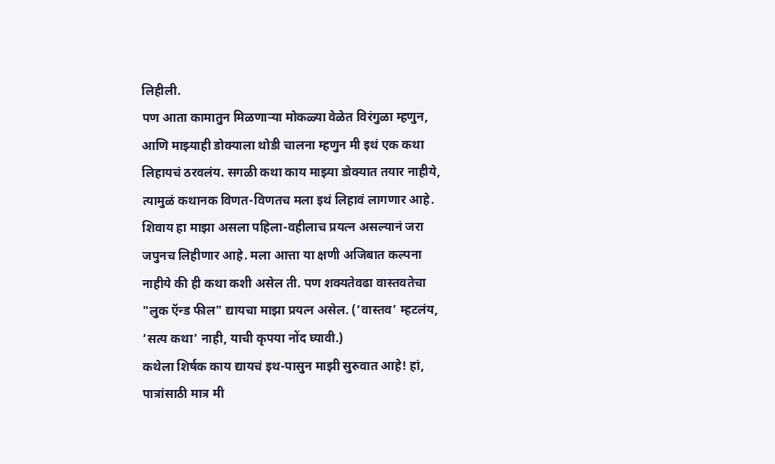लिहीली.
पण आता कामातुन मिळणाऱ्या मोकळ्या वेळेत विरंगुळा म्हणुन, आणि माझ्याही डोक्याला थोडी चालना म्हणुन मी इथं एक कथा लिहायचं ठरवलंय. सगळी कथा काय माझ्या डोक्यात तयार नाहीये, त्यामुळं कथानक विणत-विणतच मला इथं लिहावं लागणार आहे. शिवाय हा माझा असला पहिला-वहीलाच प्रयत्न असल्यानं जरा जपुनच लिहीणार आहे. मला आत्ता या क्षणी अजिबात कल्पना नाहीये की ही कथा कशी असेल ती. पण शक्यतेवढा वास्तवतेचा "लुक ऍन्ड फील" द्यायचा माझा प्रयत्न असेल. (’वास्तव’ म्हटलंय, ’सत्य कथा’ नाही, याची कृपया नोंद घ्यावी.)
कथेला शिर्षक काय द्यायचं इथ-पासुन माझी सुरुवात आहे! हां, पात्रांसाठी मात्र मी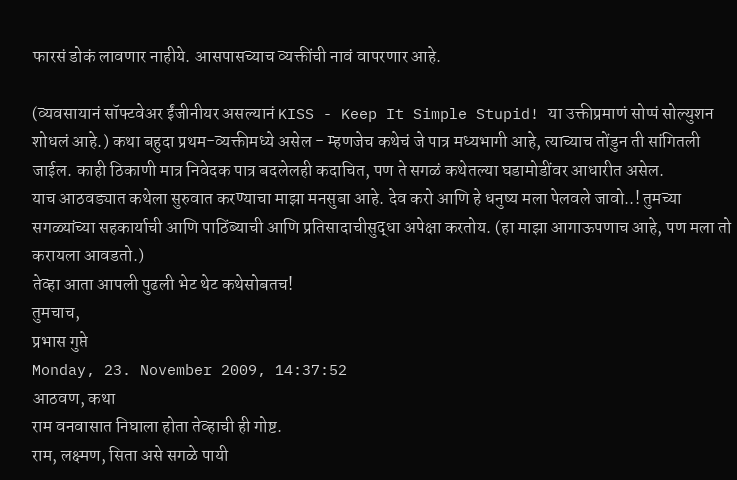फारसं डोकं लावणार नाहीये. आसपासच्याच व्यक्तींची नावं वापरणार आहे.

(व्यवसायानं सॉफ्टवेअर ईंजीनीयर असल्यानं KISS - Keep It Simple Stupid! या उक्तीप्रमाणं सोप्पं सोल्युशन शोधलं आहे.) कथा बहुदा प्रथम-व्यक्तीमध्ये असेल - म्हणजेच कथेचं जे पात्र मध्यभागी आहे, त्याच्याच तोंडुन ती सांगितली जाईल. काही ठिकाणी मात्र निवेदक पात्र बदलेलही कदाचित, पण ते सगळं कथेतल्या घडामोडींवर आधारीत असेल.
याच आठवड्यात कथेला सुरुवात करण्याचा माझा मनसुबा आहे. देव करो आणि हे धनुष्य मला पेलवले जावो..! तुमच्या सगळ्यांच्या सहकार्याची आणि पाठिंब्याची आणि प्रतिसादाचीसुद्धा अपेक्षा करतोय. (हा माझा आगाऊपणाच आहे, पण मला तो करायला आवडतो.)
तेव्हा आता आपली पुढली भेट थेट कथेसोबतच!
तुमचाच,
प्रभास गुप्ते
Monday, 23. November 2009, 14:37:52
आठवण, कथा
राम वनवासात निघाला होता तेव्हाची ही गोष्ट.
राम, लक्ष्मण, सिता असे सगळे पायी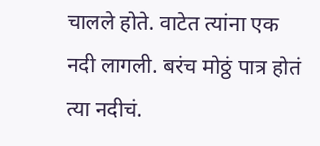चालले होते. वाटेत त्यांना एक नदी लागली. बरंच मोठ्ठं पात्र होतं त्या नदीचं.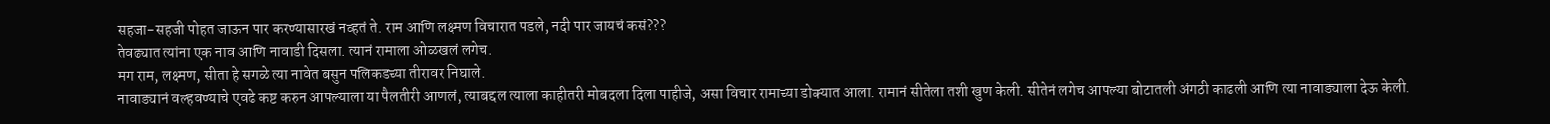सहजा-सहजी पोहत जाऊन पार करण्यासारखं नव्हतं ते. राम आणि लक्ष्मण विचारात पडले, नदी पार जायचं कसं???
तेवढ्यात त्यांना एक नाव आणि नावाडी दिसला. त्यानं रामाला ओळखलं लगेच.
मग राम, लक्ष्मण, सीता हे सगळे त्या नावेत बसुन पलिकडच्या तीरावर निघाले.
नावाड्यानं वल्हवण्याचे एवढे कष्ट करुन आपल्याला या पैलतीरी आणलं, त्याबद्दल त्याला काहीतरी मोबदला दिला पाहीजे, असा विचार रामाच्या डोक्यात आला. रामानं सीतेला तशी खुण केली. सीतेनं लगेच आपल्या बोटातली अंगठी काढली आणि त्या नावाड्याला देऊ केली.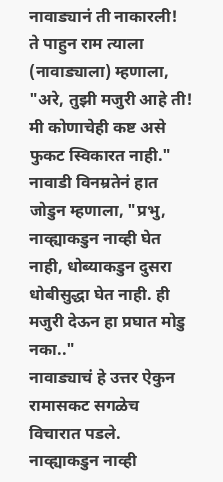नावाड्यानं ती नाकारली!
ते पाहुन राम त्याला (नावाड्याला) म्हणाला, "अरे, तुझी मजुरी आहे ती! मी कोणाचेही कष्ट असे फुकट स्विकारत नाही."
नावाडी विनम्रतेनं हात जोडुन म्हणाला, "प्रभु, नाव्ह्याकडुन नाव्ही घेत नाही, धोब्याकडुन दुसरा धोबीसुद्धा घेत नाही. ही मजुरी देऊन हा प्रघात मोडु नका.."
नावाड्याचं हे उत्तर ऐकुन रामासकट सगळेच विचारात पडले. नाव्ह्याकडुन नाव्ही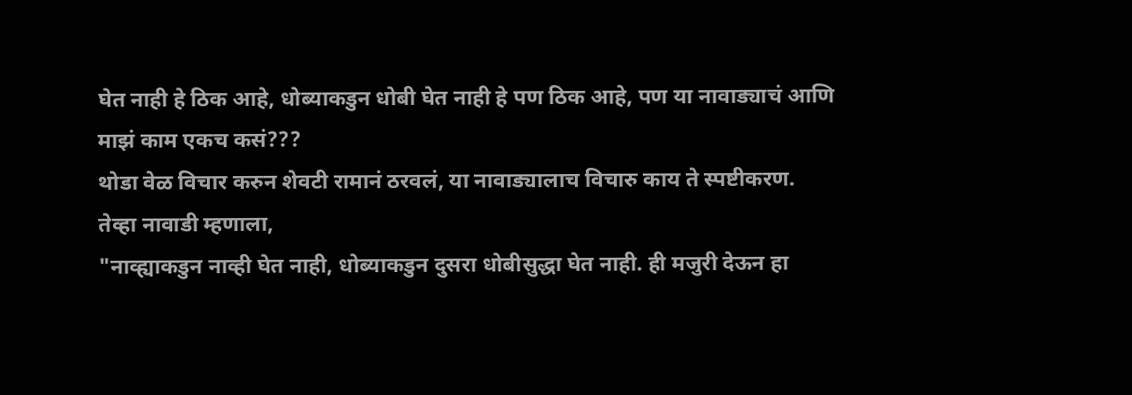घेत नाही हे ठिक आहे, धोब्याकडुन धोबी घेत नाही हे पण ठिक आहे, पण या नावाड्याचं आणि माझं काम एकच कसं???
थोडा वेळ विचार करुन शेवटी रामानं ठरवलं, या नावाड्यालाच विचारु काय ते स्पष्टीकरण.
तेव्हा नावाडी म्हणाला,
"नाव्ह्याकडुन नाव्ही घेत नाही, धोब्याकडुन दुसरा धोबीसुद्धा घेत नाही. ही मजुरी देऊन हा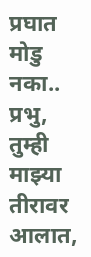प्रघात मोडु नका..
प्रभु, तुम्ही माझ्या तीरावर आलात,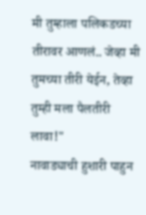मी तुम्हाला पलिकडच्या तीरावर आणलं.. जेव्हा मी तुमच्या तीरी येईन, तेव्हा तुम्ही मला पैलतीरी लावा!"
नावाड्याची हुशारी पाहुन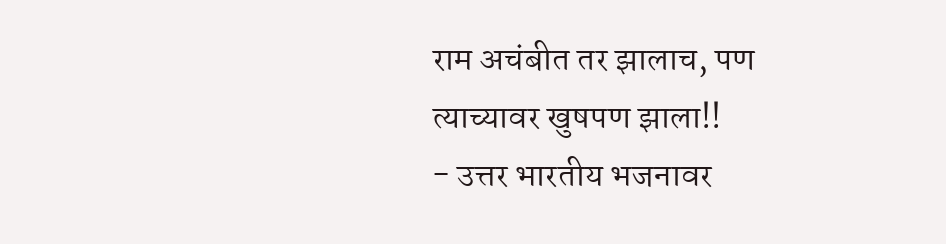राम अचंबीत तर झालाच, पण त्याच्यावर खुषपण झाला!!
- उत्तर भारतीय भजनावर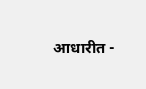आधारीत -